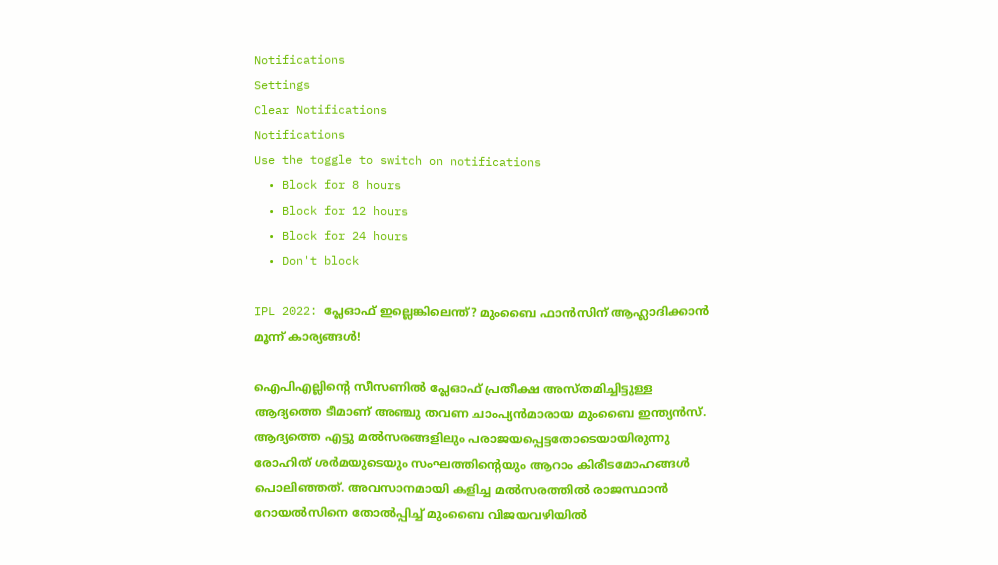Notifications
Settings
Clear Notifications
Notifications
Use the toggle to switch on notifications
  • Block for 8 hours
  • Block for 12 hours
  • Block for 24 hours
  • Don't block

IPL 2022: പ്ലേഓഫ് ഇല്ലെങ്കിലെന്ത്? മുംബൈ ഫാന്‍സിന് ആഹ്ലാദിക്കാന്‍ മൂന്ന് കാര്യങ്ങള്‍!

ഐപിഎല്ലിന്റെ സീസണില്‍ പ്ലേഓഫ് പ്രതീക്ഷ അസ്തമിച്ചിട്ടുള്ള ആദ്യത്തെ ടീമാണ് അഞ്ചു തവണ ചാംപ്യന്‍മാരായ മുംബൈ ഇന്ത്യന്‍സ്. ആദ്യത്തെ എട്ടു മല്‍സരങ്ങളിലും പരാജയപ്പെട്ടതോടെയായിരുന്നു രോഹിത് ശര്‍മയുടെയും സംഘത്തിന്റെയും ആറാം കിരീടമോഹങ്ങള്‍ പൊലിഞ്ഞത്. അവസാനമായി കളിച്ച മല്‍സരത്തില്‍ രാജസ്ഥാന്‍ റോയല്‍സിനെ തോല്‍പ്പിച്ച് മുംബൈ വിജയവഴിയില്‍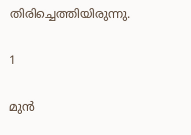തിരിച്ചെത്തിയിരുന്നു.

1

മുന്‍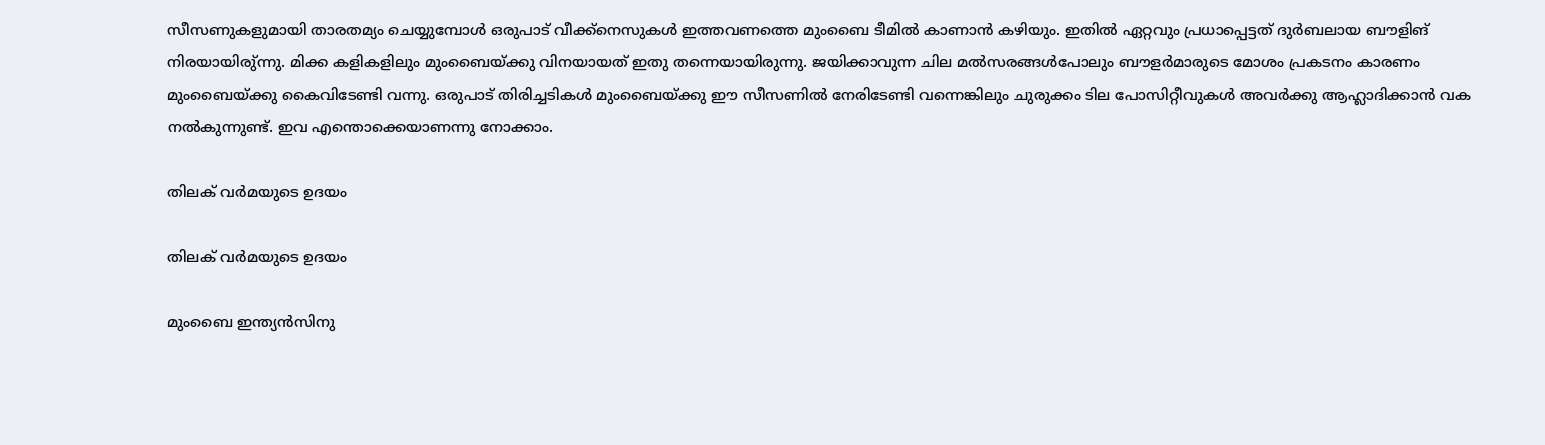സീസണുകളുമായി താരതമ്യം ചെയ്യുമ്പോള്‍ ഒരുപാട് വീക്ക്‌നെസുകള്‍ ഇത്തവണത്തെ മുംബൈ ടീമില്‍ കാണാന്‍ കഴിയും. ഇതില്‍ ഏറ്റവും പ്രധാപ്പെട്ടത് ദുര്‍ബലായ ബൗളിങ് നിരയായിരു്ന്നു. മിക്ക കളികളിലും മുംബൈയ്ക്കു വിനയായത് ഇതു തന്നെയായിരുന്നു. ജയിക്കാവുന്ന ചില മല്‍സരങ്ങള്‍പോലും ബൗളര്‍മാരുടെ മോശം പ്രകടനം കാരണം മുംബൈയ്ക്കു കൈവിടേണ്ടി വന്നു. ഒരുപാട് തിരിച്ചടികള്‍ മുംബൈയ്ക്കു ഈ സീസണില്‍ നേരിടേണ്ടി വന്നെങ്കിലും ചുരുക്കം ടില പോസിറ്റീവുകള്‍ അവര്‍ക്കു ആഹ്ലാദിക്കാന്‍ വക നല്‍കുന്നുണ്ട്. ഇവ എന്തൊക്കെയാണന്നു നോക്കാം.

തിലക് വര്‍മയുടെ ഉദയം

തിലക് വര്‍മയുടെ ഉദയം

മുംബൈ ഇന്ത്യന്‍സിനു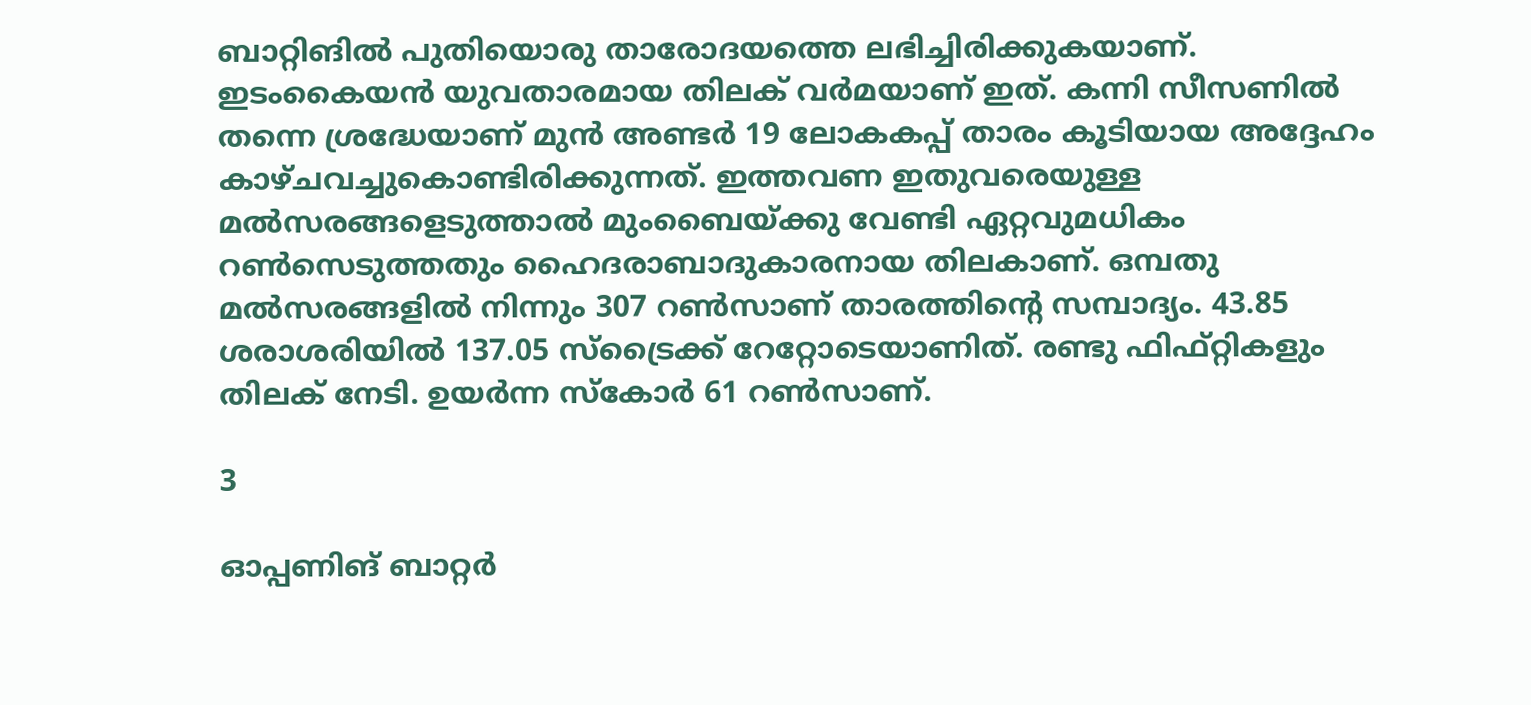ബാറ്റിങില്‍ പുതിയൊരു താരോദയത്തെ ലഭിച്ചിരിക്കുകയാണ്. ഇടംകൈയന്‍ യുവതാരമായ തിലക് വര്‍മയാണ് ഇത്. കന്നി സീസണില്‍ തന്നെ ശ്രദ്ധേയാണ് മുന്‍ അണ്ടര്‍ 19 ലോകകപ്പ് താരം കൂടിയായ അദ്ദേഹം കാഴ്ചവച്ചുകൊണ്ടിരിക്കുന്നത്. ഇത്തവണ ഇതുവരെയുള്ള മല്‍സരങ്ങളെടുത്താല്‍ മുംബൈയ്ക്കു വേണ്ടി ഏറ്റവുമധികം റണ്‍സെടുത്തതും ഹൈദരാബാദുകാരനായ തിലകാണ്. ഒമ്പതു മല്‍സരങ്ങളില്‍ നിന്നും 307 റണ്‍സാണ് താരത്തിന്റെ സമ്പാദ്യം. 43.85 ശരാശരിയില്‍ 137.05 സ്‌ട്രൈക്ക് റേറ്റോടെയാണിത്. രണ്ടു ഫിഫ്റ്റികളും തിലക് നേടി. ഉയര്‍ന്ന സ്‌കോര്‍ 61 റണ്‍സാണ്.

3

ഓപ്പണിങ് ബാറ്റര്‍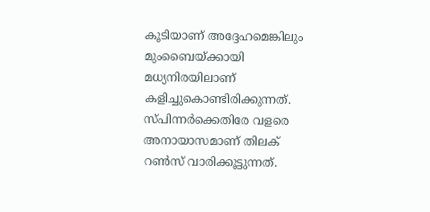കൂടിയാണ് അദ്ദേഹമെങ്കിലും മുംബൈയ്ക്കായി മധ്യനിരയിലാണ് കളിച്ചുകൊണ്ടിരിക്കുന്നത്. സ്പിന്നര്‍ക്കെതിരേ വളരെ അനായാസമാണ് തിലക് റണ്‍സ് വാരിക്കൂട്ടുന്നത്.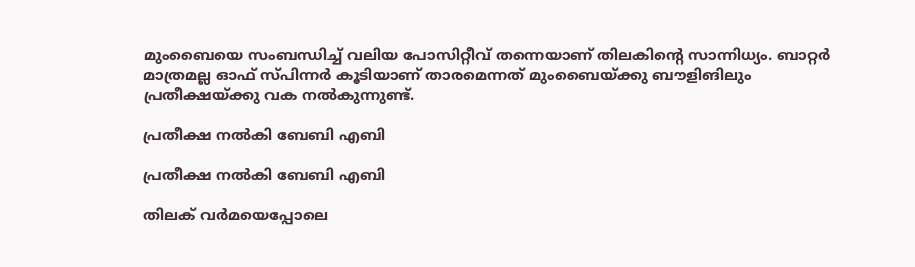മുംബൈയെ സംബന്ധിച്ച് വലിയ പോസിറ്റീവ് തന്നെയാണ് തിലകിന്റെ സാന്നിധ്യം. ബാറ്റര്‍ മാത്രമല്ല ഓഫ് സ്പിന്നര്‍ കൂടിയാണ് താരമെന്നത് മുംബൈയ്ക്കു ബൗളിങിലും പ്രതീക്ഷയ്ക്കു വക നല്‍കുന്നുണ്ട്.

പ്രതീക്ഷ നല്‍കി ബേബി എബി

പ്രതീക്ഷ നല്‍കി ബേബി എബി

തിലക് വര്‍മയെപ്പോലെ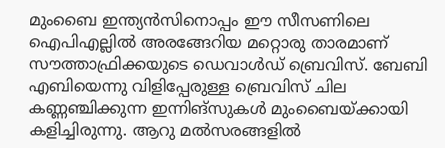മുംബൈ ഇന്ത്യന്‍സിനൊപ്പം ഈ സീസണിലെ ഐപിഎല്ലില്‍ അരങ്ങേറിയ മറ്റൊരു താരമാണ് സൗത്താഫ്രിക്കയുടെ ഡെവാള്‍ഡ് ബ്രെവിസ്. ബേബി എബിയെന്നു വിളിപ്പേരുള്ള ബ്രെവിസ് ചില കണ്ണഞ്ചിക്കുന്ന ഇന്നിങ്‌സുകള്‍ മുംബൈയ്ക്കായി കളിച്ചിരുന്നു. ആറു മല്‍സരങ്ങളില്‍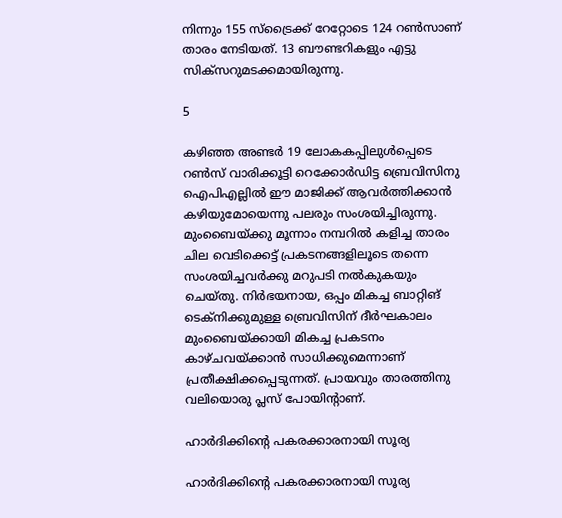നിന്നും 155 സ്‌ട്രൈക്ക് റേറ്റോടെ 124 റണ്‍സാണ് താരം നേടിയത്. 13 ബൗണ്ടറികളും എട്ടു സിക്‌സറുമടക്കമായിരുന്നു.

5

കഴിഞ്ഞ അണ്ടര്‍ 19 ലോകകപ്പിലുള്‍പ്പെടെ റണ്‍സ് വാരിക്കൂട്ടി റെക്കോര്‍ഡിട്ട ബ്രെവിസിനു ഐപിഎല്ലില്‍ ഈ മാജിക്ക് ആവര്‍ത്തിക്കാന്‍ കഴിയുമോയെന്നു പലരും സംശയിച്ചിരുന്നു. മുംബൈയ്ക്കു മൂന്നാം നമ്പറില്‍ കളിച്ച താരം ചില വെടിക്കെട്ട് പ്രകടനങ്ങളിലൂടെ തന്നെ സംശയിച്ചവര്‍ക്കു മറുപടി നല്‍കുകയും ചെയ്തു. നിര്‍ഭയനായ, ഒപ്പം മികച്ച ബാറ്റിങ് ടെക്‌നിക്കുമുള്ള ബ്രെവിസിന് ദീര്‍ഘകാലം മുംബൈയ്ക്കായി മികച്ച പ്രകടനം കാഴ്ചവയ്ക്കാന്‍ സാധിക്കുമെന്നാണ് പ്രതീക്ഷിക്കപ്പെടുന്നത്. പ്രായവും താരത്തിനു വലിയൊരു പ്ലസ് പോയിന്റാണ്.

ഹാര്‍ദിക്കിന്റെ പകരക്കാരനായി സൂര്യ

ഹാര്‍ദിക്കിന്റെ പകരക്കാരനായി സൂര്യ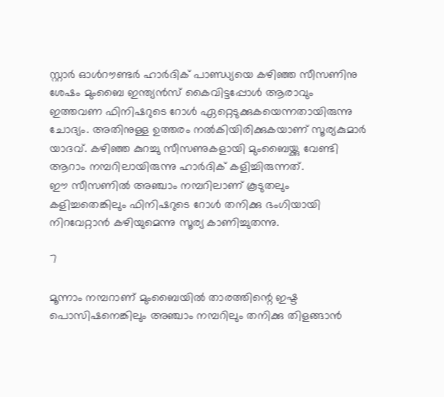സ്റ്റാര്‍ ഓള്‍റൗണ്ടര്‍ ഹാര്‍ദിക് പാണ്ഡ്യയെ കഴിഞ്ഞ സീസണിനു ശേഷം മുംബൈ ഇന്ത്യന്‍സ് കൈവിട്ടപ്പോള്‍ ആരാവും ഇത്തവണ ഫിനിഷറുടെ റോള്‍ ഏറ്റെടുക്കുകയെന്നതായിരുന്നു ചോദ്യം. അതിനുള്ള ഉത്തരം നല്‍കിയിരിക്കുകയാണ് സൂര്യകുമാര്‍ യാദവ്. കഴിഞ്ഞ കുറച്ചു സീസണുകളായി മുംബൈയ്ക്കു വേണ്ടി ആറാം നമ്പറിലായിരുന്നു ഹാര്‍ദിക് കളിച്ചിരുന്നത്.
ഈ സീസണില്‍ അഞ്ചാം നമ്പറിലാണ് കൂടുതലും കളിച്ചതെങ്കിലും ഫിനിഷറുടെ റോള്‍ തനിക്കു ഭംഗിയായി നിറവേറ്റാന്‍ കഴിയുമെന്നു സൂര്യ കാണിച്ചുതന്നു.

7

മൂന്നാം നമ്പറാണ് മുംബൈയില്‍ താരത്തിന്റെ ഇഷ്ട പൊസിഷനെങ്കിലും അഞ്ചാം നമ്പറിലും തനിക്കു തിളങ്ങാന്‍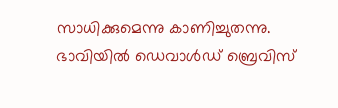സാധിക്കുമെന്നു കാണിച്ചുതന്നു. ഭാവിയില്‍ ഡെവാള്‍ഡ് ബ്രെവിസ്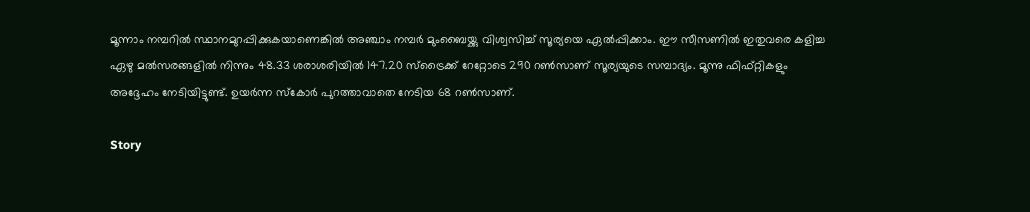മൂന്നാം നമ്പറില്‍ സ്ഥാനമുറപ്പിക്കുകയാണെങ്കില്‍ അഞ്ചാം നമ്പര്‍ മുംബൈയ്ക്കു വിശ്വസിച്ച് സൂര്യയെ ഏല്‍പ്പിക്കാം. ഈ സീസണില്‍ ഇതുവരെ കളിച്ച ഏഴു മല്‍സരങ്ങളില്‍ നിന്നും 48.33 ശരാശരിയില്‍ 147.20 സ്‌ട്രൈക്ക് റേറ്റോടെ 290 റണ്‍സാണ് സൂര്യയുടെ സമ്പാദ്യം. മൂന്നു ഫിഫ്റ്റികളും അദ്ദേഹം നേടിയിട്ടുണ്ട്. ഉയര്‍ന്ന സ്‌കോര്‍ പുറത്താവാതെ നേടിയ 68 റണ്‍സാണ്.

Story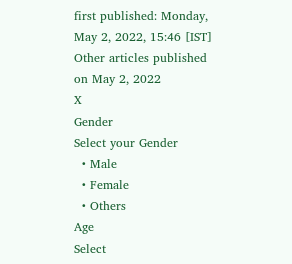first published: Monday, May 2, 2022, 15:46 [IST]
Other articles published on May 2, 2022
X
Gender
Select your Gender
  • Male
  • Female
  • Others
Age
Select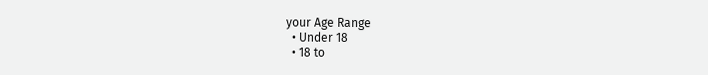your Age Range
  • Under 18
  • 18 to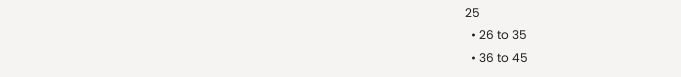25
  • 26 to 35
  • 36 to 45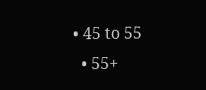• 45 to 55
  • 55+